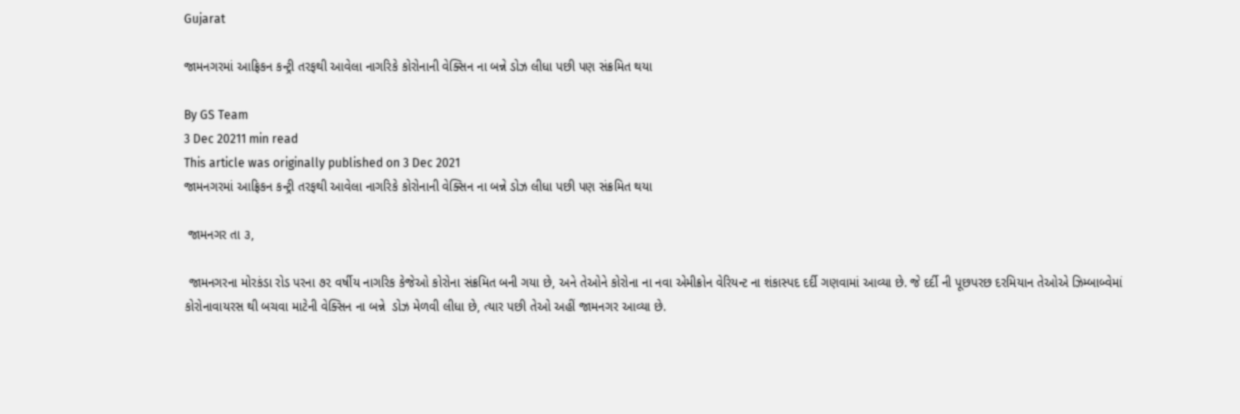Gujarat

જામનગરમાં આફ્રિકન કન્ટ્રી તરફથી આવેલા નાગરિકે કોરોનાની વેક્સિન ના બન્ને ડોઝ લીધા પછી પણ સંક્રમિત થયા

By GS Team
3 Dec 20211 min read
This article was originally published on 3 Dec 2021
જામનગરમાં આફ્રિકન કન્ટ્રી તરફથી આવેલા નાગરિકે કોરોનાની વેક્સિન ના બન્ને ડોઝ લીધા પછી પણ સંક્રમિત થયા

 જામનગર તા ૩,

 જામનગરના મોરકંડા રોડ પરના ૭૨ વર્ષીય નાગરિક કેજેઓ કોરોના સંક્રમિત બની ગયા છે, અને તેઓને કોરોના ના નવા એમીક્રોન વેરિયન્ટ ના શંકાસ્પદ દર્દી ગણવામાં આવ્યા છે. જે દર્દી ની પૂછપરછ દરમિયાન તેઓએ ઝિમ્બાબ્વેમાં કોરોનાવાયરસ થી બચવા માટેની વેક્સિન ના બન્ને  ડોઝ મેળવી લીધા છે, ત્યાર પછી તેઓ અહીં જામનગર આવ્યા છે.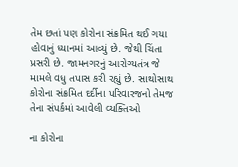તેમ છતાં પણ કોરોના સંક્રમિત થઈ ગયા હોવાનું ધ્યાનમાં આવ્યું છે. જેથી ચિંતા પ્રસરી છે. જામનગરનું આરોગ્યતંત્ર જે મામલે વધુ તપાસ કરી રહ્યું છે. સાથોસાથ કોરોના સંક્રમિત દર્દીના પરિવારજનો તેમજ તેના સંપર્કમાં આવેલી વ્યક્તિઓ

ના કોરોના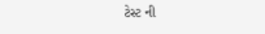ટેસ્ટ ની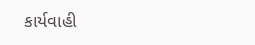કાર્યવાહી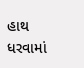હાથ ધરવામાં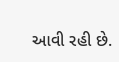આવી રહી છે.